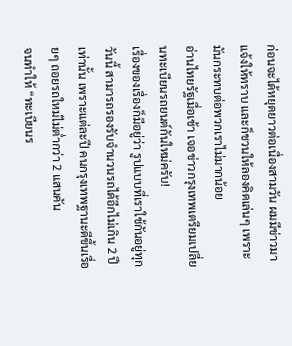ก่อนจะได้หยุดยาวต่อเนื่องสามวัน ผมมีข่าวมาแจ้งให้ทราบ และก็ชวนให้ลองคิดเล่นๆ เพราะมันกระทบต่อพวกเราไม่มากน้อย
อ่านไทยรัฐเมื่อเช้า เจอข่าวกรุงเทพเตรียมเปลี่ยนทะเบียนรถยนต์กันใหม่ครับ!
เรื่องของเรื่องก็มีอยู่ว่า รูปแบบที่เราใช้กันอยู่ทุกวันนี้ สามารถรองรับจำนวนรถได้อีกไม่เกิน 2 ปีเท่านั้น เพราะแต่ละปี คนกรุงเทพฐานะดีขึ้นเรื่อยๆ ถอยรถใหม่ไม่ต่ำกว่า 2 แสนคัน
จนทำให้ “ทะเบียนร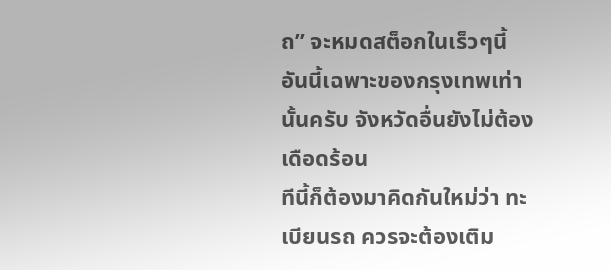ถ” จะหมดสต็อกในเร็วๆนี้
อันนี้เฉพาะของกรุงเทพเท่านั้นครับ จังหวัดอื่นยังไม่ต้องเดือดร้อน
ทีนี้ก็ต้องมาคิดกันใหม่ว่า ทะเบียนรถ ควรจะต้องเติม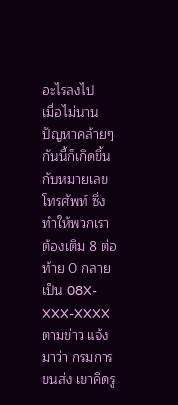อะไรลงไป
เมื่อไม่นาน ปัญหาคล้ายๆกันนี้ก็เกิดขึ้นกับหมายเลขโทรศัพท์ ซึ่งทำให้พวกเรา ต้องเติม 8 ต่อท้าย 0 กลายเป็น 08X-XXX-XXXX
ตามข่าว แจ้งมาว่า กรมการขนส่ง เขาคิดรู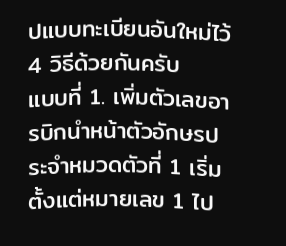ปแบบทะเบียนอันใหม่ไว้ 4 วิธีด้วยกันครับ
แบบที่ 1. เพิ่มตัวเลขอารบิกนำหน้าตัวอักษรประจำหมวดตัวที่ 1 เริ่มตั้งแต่หมายเลข 1 ไป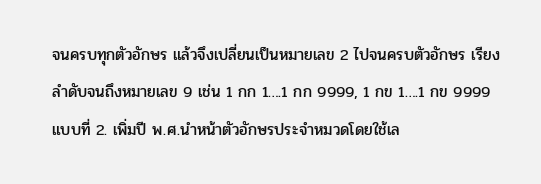จนครบทุกตัวอักษร แล้วจึงเปลี่ยนเป็นหมายเลข 2 ไปจนครบตัวอักษร เรียงลำดับจนถึงหมายเลข 9 เช่น 1 กก 1….1 กก 9999, 1 กข 1….1 กข 9999
แบบที่ 2. เพิ่มปี พ.ศ.นำหน้าตัวอักษรประจำหมวดโดยใช้เล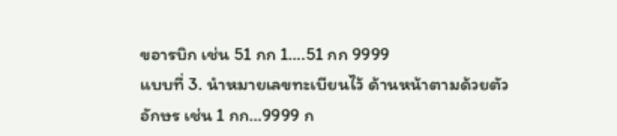ขอารบิก เช่น 51 กก 1….51 กก 9999
แบบที่ 3. นำหมายเลขทะเบียนไว้ ด้านหน้าตามด้วยตัวอักษร เช่น 1 กก…9999 ก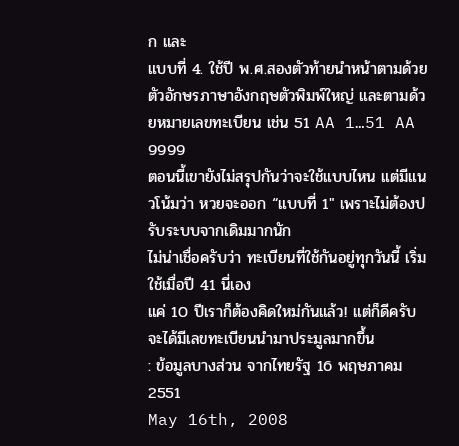ก และ
แบบที่ 4. ใช้ปี พ.ศ.สองตัวท้ายนำหน้าตามด้วยตัวอักษรภาษาอังกฤษตัวพิมพ์ใหญ่ และตามด้วยหมายเลขทะเบียน เช่น 51 AA 1…51 AA 9999
ตอนนี้เขายังไม่สรุปกันว่าจะใช้แบบไหน แต่มีแนวโน้มว่า หวยจะออก “แบบที่ 1″ เพราะไม่ต้องปรับระบบจากเดิมมากนัก
ไม่น่าเชื่อครับว่า ทะเบียนที่ใช้กันอยู่ทุกวันนี้ เริ่มใช้เมื่อปี 41 นี่เอง
แค่ 10 ปีเราก็ต้องคิดใหม่กันแล้ว! แต่ก็ดีครับ จะได้มีเลขทะเบียนนำมาประมูลมากขึ้น
: ข้อมูลบางส่วน จากไทยรัฐ 16 พฤษภาคม 2551
May 16th, 2008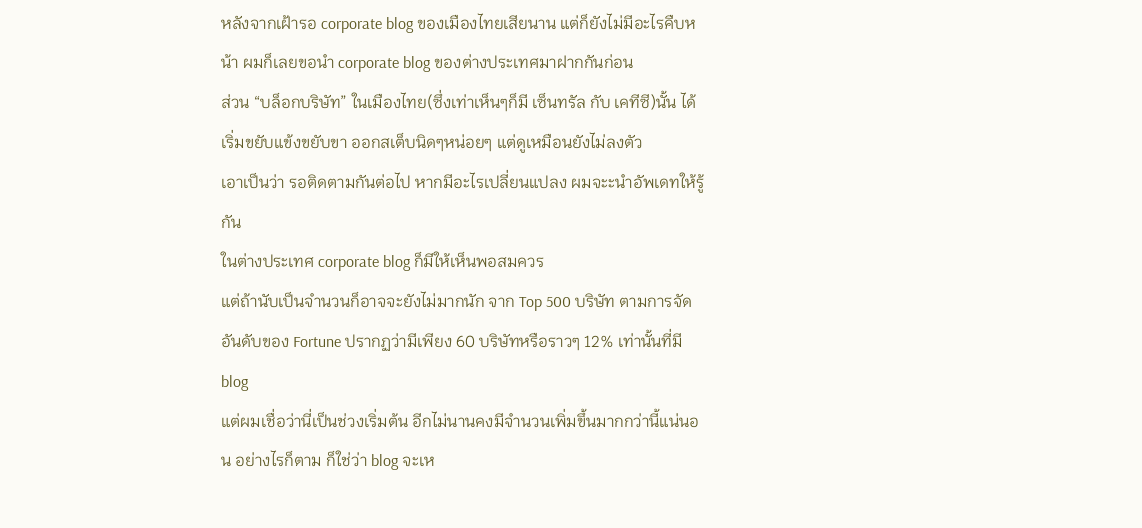หลังจากเฝ้ารอ corporate blog ของเมืองไทยเสียนาน แต่ก็ยังไม่มีอะไรคืบหน้า ผมก็เลยขอนำ corporate blog ของต่างประเทศมาฝากกันก่อน
ส่วน “บล็อกบริษัท” ในเมืองไทย(ซึ่งเท่าเห็นๆก็มี เซ็นทรัล กับ เคทีซี)นั้น ได้เริ่มขยับแข้งขยับขา ออกสเต็บนิดๆหน่อยๆ แต่ดูเหมือนยังไม่ลงตัว
เอาเป็นว่า รอติดตามกันต่อไป หากมีอะไรเปลี่ยนแปลง ผมจะะนำอัพเดทให้รู้กัน
ในต่างประเทศ corporate blog ก็มีให้เห็นพอสมควร
แต่ถ้านับเป็นจำนวนก็อาจจะยังไม่มากนัก จาก Top 500 บริษัท ตามการจัดอันดับของ Fortune ปรากฏว่ามีเพียง 60 บริษัทหรือราวๆ 12% เท่านั้นที่มี blog
แต่ผมเชื่อว่านี่เป็นช่วงเริ่มต้น อีกไม่นานคงมีจำนวนเพิ่มขึ้นมากกว่านี้แน่นอน อย่างไรก็ตาม ก็ใช่ว่า blog จะเห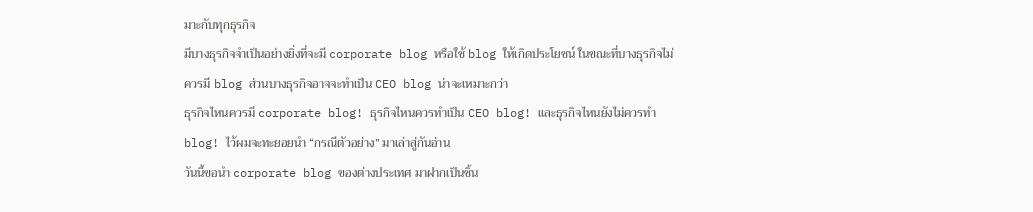มาะกับทุกธุรกิจ
มีบางธุรกิจจำเป็นอย่างยิ่งที่จะมี corporate blog หรือใช้ blog ให้เกิดประโยชน์ ในขณะที่บางธุรกิจไม่ควรมี blog ส่วนบางธุรกิจอาจจะทำเป็น CEO blog น่าจะเหมาะกว่า
ธุรกิจไหนควรมี corporate blog! ธุรกิจไหนควรทำเป็น CEO blog! และธุรกิจไหนยังไม่ควรทำ blog! ไว้ผมจะทะยอยนำ “กรณีตัวอย่าง” มาเล่าสู่กันอ่าน
วันนี้ขอนำ corporate blog ของต่างประเทศ มาฝากเป็นชิ้น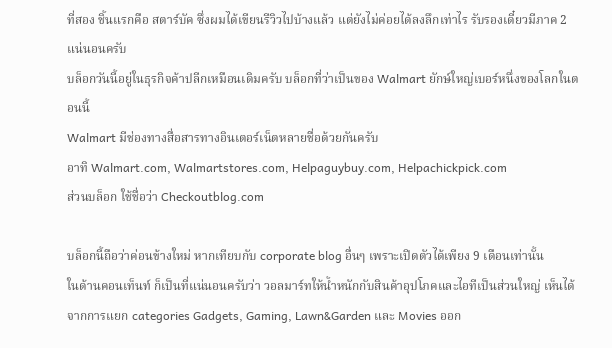ที่สอง ชิ้นแรกคือ สตาร์บัค ซึ่งผมได้เขียนรีวิวไปบ้างแล้ว แต่ยังไม่ค่อยได้ลงลึกเท่าไร รับรองเดี๋ยวมีภาค 2 แน่นอนครับ
บล็อกวันนี้อยู่ในธุรกิจค้าปลีกเหมือนเดิมครับ บล็อกที่ว่าเป็นของ Walmart ยักษ์ใหญ่เบอร์หนึ่งของโลกในตอนนี้
Walmart มีช่องทางสื่อสารทางอินเตอร์เน็ตหลายชื่อด้วยกันครับ
อาทิ Walmart.com, Walmartstores.com, Helpaguybuy.com, Helpachickpick.com
ส่วนบล็อก ใช้ชื่อว่า Checkoutblog.com

บล็อกนี้ถือว่าค่อนข้างใหม่ หากเทียบกับ corporate blog อื่นๆ เพราะเปิดตัวได้เพียง 9 เดือนเท่านั้น
ในด้านคอนเท็นท์ ก็เป็นที่แน่นอนครับว่า วอลมาร์ทให้น้ำหนักกับสินค้าอุปโภคและไอทีเป็นส่วนใหญ่ เห็นได้จากการแยก categories Gadgets, Gaming, Lawn&Garden และ Movies ออก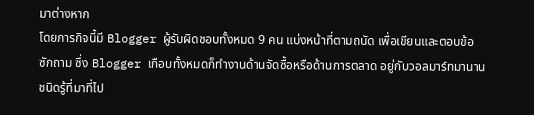มาต่างหาก
โดยภารกิจนี้มี Blogger ผู้รับผิดชอบทั้งหมด 9 คน แบ่งหน้าที่ตามถนัด เพื่อเขียนและตอบข้อซักถาม ซึ่ง Blogger เกือบทั้งหมดก็ทำงานด้านจัดซื้อหรือด้านการตลาด อยู่กับวอลมาร์ทมานาน ชนิดรู้ที่มาที่ไป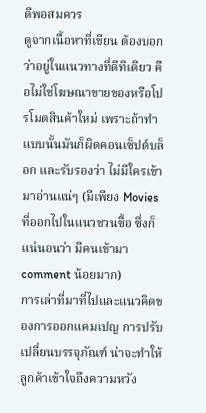ดีพอสมควร
ดูจากเนื้อหาที่เขียน ต้องบอกว่าอยู่ในแนวทางที่ดีทีเดียว คือไม่ใช่โฆษณาขายของหรือโปรโมตสินค้าใหม่ เพราะถ้าทำแบบนั้นมันก็ผิดคอนเซ็ปต์บล็อก และรับรองว่า ไม่มีใครเข้ามาอ่านแน่ๆ (มีเพียง Movies ที่ออกไปในแนวชวนซื้อ ซึ่งก็แน่นอนว่า มีคนเข้ามา comment น้อยมาก)
การเล่าที่มาที่ไปและแนวคิดของการออกแคมเปญ การปรับเปลี่ยนบรรจุภัณฑ์ น่าจะทำให้ลูกค้าเข้าใจถึงความหวัง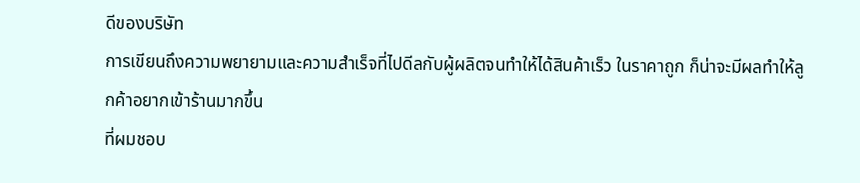ดีของบริษัท
การเขียนถึงความพยายามและความสำเร็จที่ไปดีลกับผู้ผลิตจนทำให้ได้สินค้าเร็ว ในราคาถูก ก็น่าจะมีผลทำให้ลูกค้าอยากเข้าร้านมากขึ้น
ที่ผมชอบ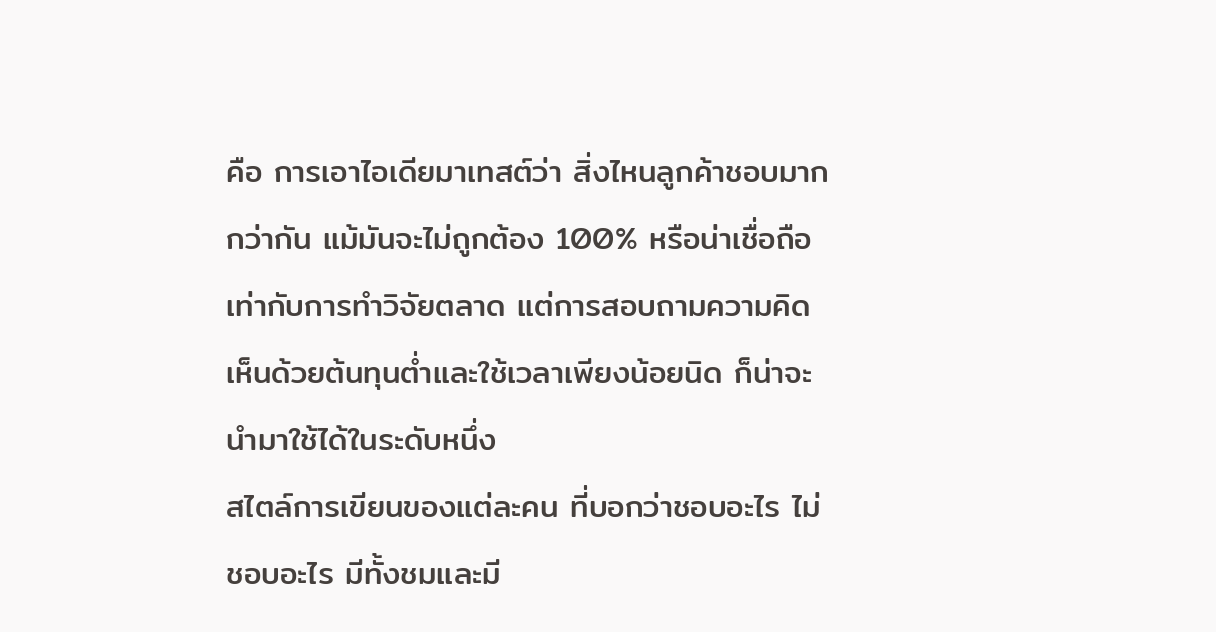คือ การเอาไอเดียมาเทสต์ว่า สิ่งไหนลูกค้าชอบมากกว่ากัน แม้มันจะไม่ถูกต้อง 100% หรือน่าเชื่อถือเท่ากับการทำวิจัยตลาด แต่การสอบถามความคิดเห็นด้วยต้นทุนต่ำและใช้เวลาเพียงน้อยนิด ก็น่าจะนำมาใช้ได้ในระดับหนึ่ง
สไตล์การเขียนของแต่ละคน ที่บอกว่าชอบอะไร ไม่ชอบอะไร มีทั้งชมและมี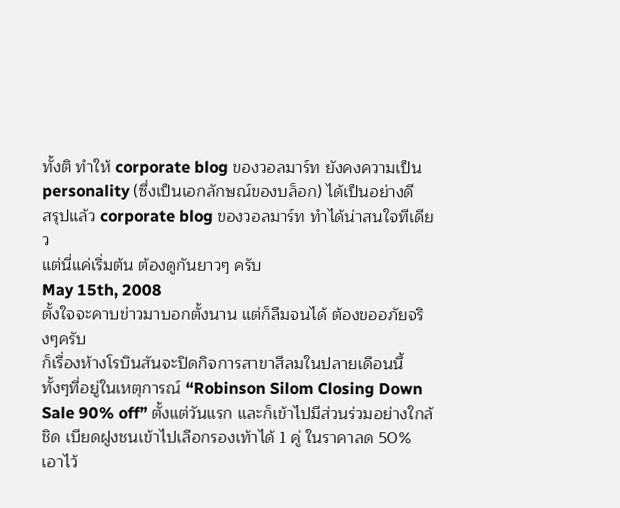ทั้งติ ทำให้ corporate blog ของวอลมาร์ท ยังคงความเป็น personality (ซึ่งเป็นเอกลักษณ์ของบล็อก) ได้เป็นอย่างดี
สรุปแล้ว corporate blog ของวอลมาร์ท ทำได้น่าสนใจทีเดียว
แต่นี่แค่เริ่มต้น ต้องดูกันยาวๆ ครับ
May 15th, 2008
ตั้งใจจะคาบข่าวมาบอกตั้งนาน แต่ก็ลืมจนได้ ต้องขออภัยจริงๆครับ
ก็เรื่องห้างโรบินสันจะปิดกิจการสาขาสีลมในปลายเดือนนี้
ทั้งๆที่อยู่ในเหตุการณ์ “Robinson Silom Closing Down Sale 90% off” ตั้งแต่วันแรก และก็เข้าไปมีส่วนร่วมอย่างใกล้ชิด เบียดฝูงชนเข้าไปเลือกรองเท้าได้ 1 คู่ ในราคาลด 50% เอาไว้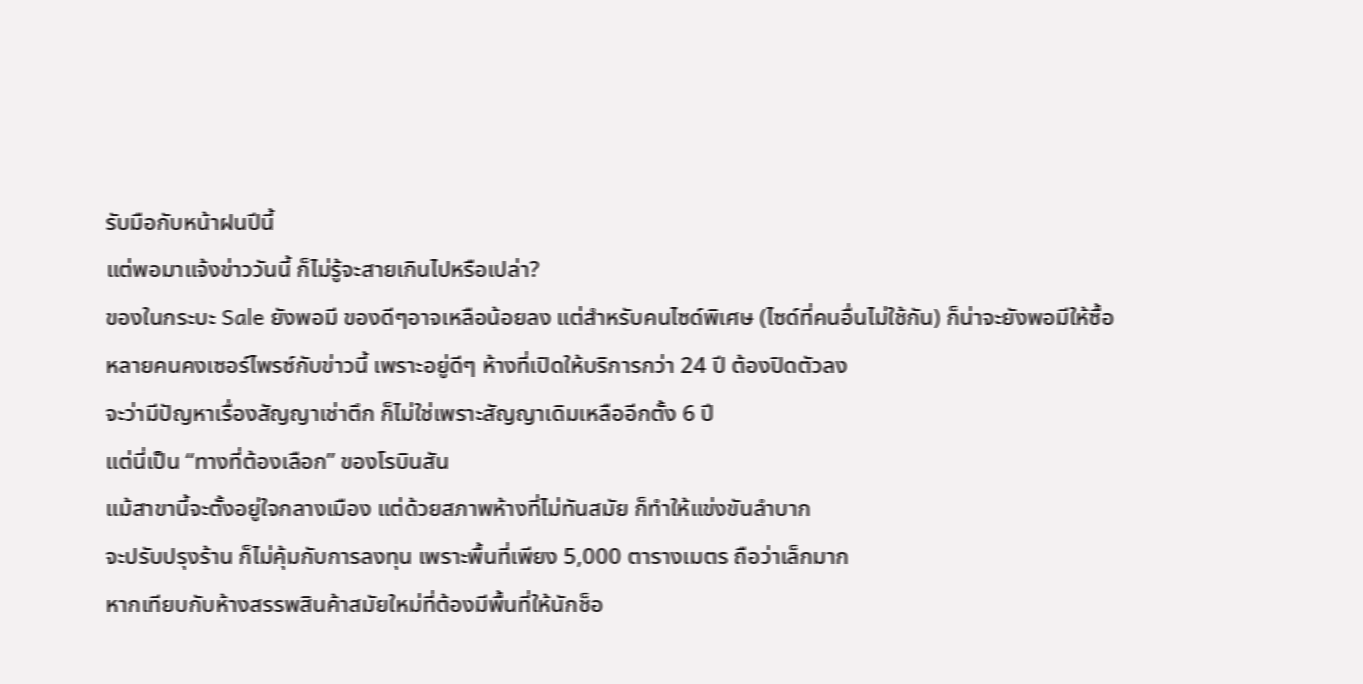รับมือกับหน้าฝนปีนี้
แต่พอมาแจ้งข่าววันนี้ ก็ไม่รู้จะสายเกินไปหรือเปล่า?
ของในกระบะ Sale ยังพอมี ของดีๆอาจเหลือน้อยลง แต่สำหรับคนไซด์พิเศษ (ไซด์ที่คนอื่นไม่ใช้กัน) ก็น่าจะยังพอมีให้ซื้อ
หลายคนคงเซอร์ไพรซ์กับข่าวนี้ เพราะอยู่ดีๆ ห้างที่เปิดให้บริการกว่า 24 ปี ต้องปิดตัวลง
จะว่ามีปัญหาเรื่องสัญญาเช่าตึก ก็ไม่ใช่เพราะสัญญาเดิมเหลืออีกตั้ง 6 ปี
แต่นี่เป็น “ทางที่ต้องเลือก” ของโรบินสัน
แม้สาขานี้จะตั้งอยู่ใจกลางเมือง แต่ด้วยสภาพห้างที่ไม่ทันสมัย ก็ทำให้แข่งขันลำบาก
จะปรับปรุงร้าน ก็ไม่คุ้มกับการลงทุน เพราะพื้นที่เพียง 5,000 ตารางเมตร ถือว่าเล็กมาก
หากเทียบกับห้างสรรพสินค้าสมัยใหม่ที่ต้องมีพื้นที่ให้นักช็อ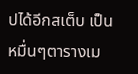ปได้อีกสเต็บ เป็นหมื่นๆตารางเม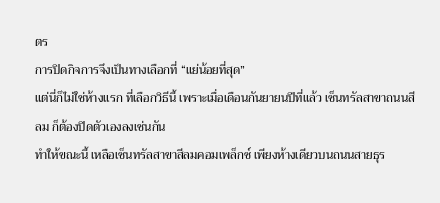ตร
การปิดกิจการจึงเป็นทางเลือกที่ “แย่น้อยที่สุด”
แต่นี่ก็ไม่ใช่ห้างแรก ที่เลือกวิธีนี้ เพราะเมื่อเดือนกันยายนปีที่แล้ว เซ็นทรัลสาขาถนนสีลม ก็ต้องปิดตัวเองลงเช่นกัน
ทำให้ขณะนี้ เหลือเซ็นทรัลสาขาสีลมคอมเพล็กซ์ เพียงห้างเดียวบนถนนสายธุร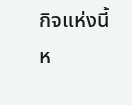กิจแห่งนี้
ห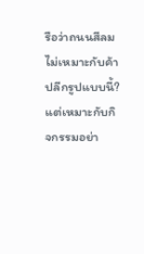รือว่าถนนสีลมไม่เหมาะกับค้าปลีกรูปแบบนี้?
แต่เหมาะกับกิจกรรมอย่า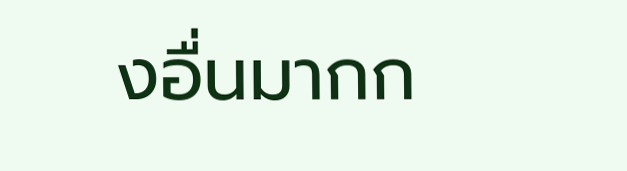งอื่นมากก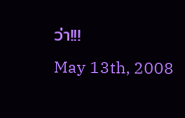ว่า!!!
May 13th, 2008